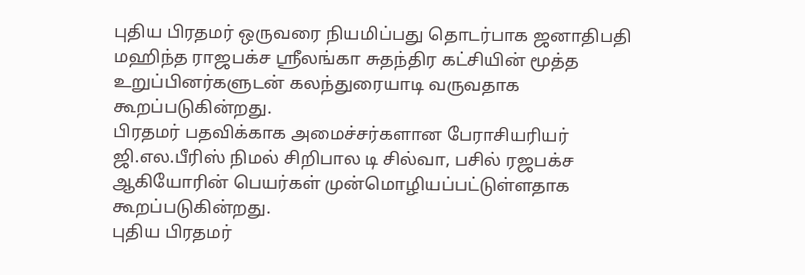புதிய பிரதமர் ஒருவரை நியமிப்பது தொடர்பாக ஜனாதிபதி மஹிந்த ராஜபக்ச ஸ்ரீலங்கா சுதந்திர கட்சியின் மூத்த உறுப்பினர்களுடன் கலந்துரையாடி வருவதாக கூறப்படுகின்றது.
பிரதமர் பதவிக்காக அமைச்சர்களான பேராசியரியர் ஜி.எல.பீரிஸ் நிமல் சிறிபால டி சில்வா, பசில் ரஜபக்ச ஆகியோரின் பெயர்கள் முன்மொழியப்பட்டுள்ளதாக கூறப்படுகின்றது.
புதிய பிரதமர்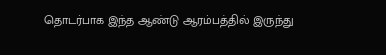தொடர்பாக இந்த ஆண்டு ஆரம்பத்தில் இருந்து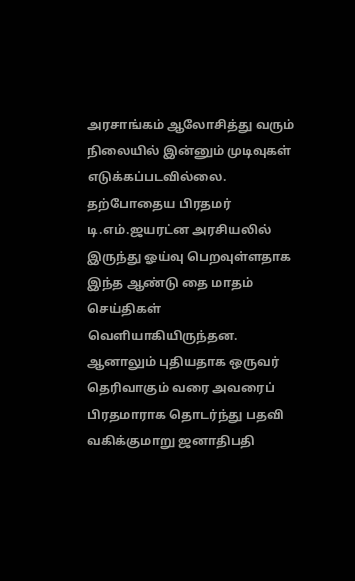அரசாங்கம் ஆலோசித்து வரும் நிலையில் இன்னும் முடிவுகள் எடுக்கப்படவில்லை.
தற்போதைய பிரதமர் டி.எம்.ஜயரட்ன அரசியலில் இருந்து ஓய்வு பெறவுள்ளதாக இந்த ஆண்டு தை மாதம் செய்திகள் வெளியாகியிருந்தன.
ஆனாலும் புதியதாக ஒருவர் தெரிவாகும் வரை அவரைப் பிரதமாராக தொடர்ந்து பதவி வகிக்குமாறு ஜனாதிபதி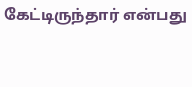கேட்டிருந்தார் என்பது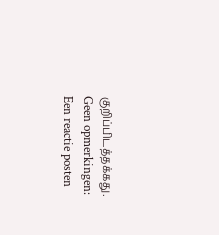குறிப்பிடத்தக்கது.
Geen opmerkingen:
Een reactie posten